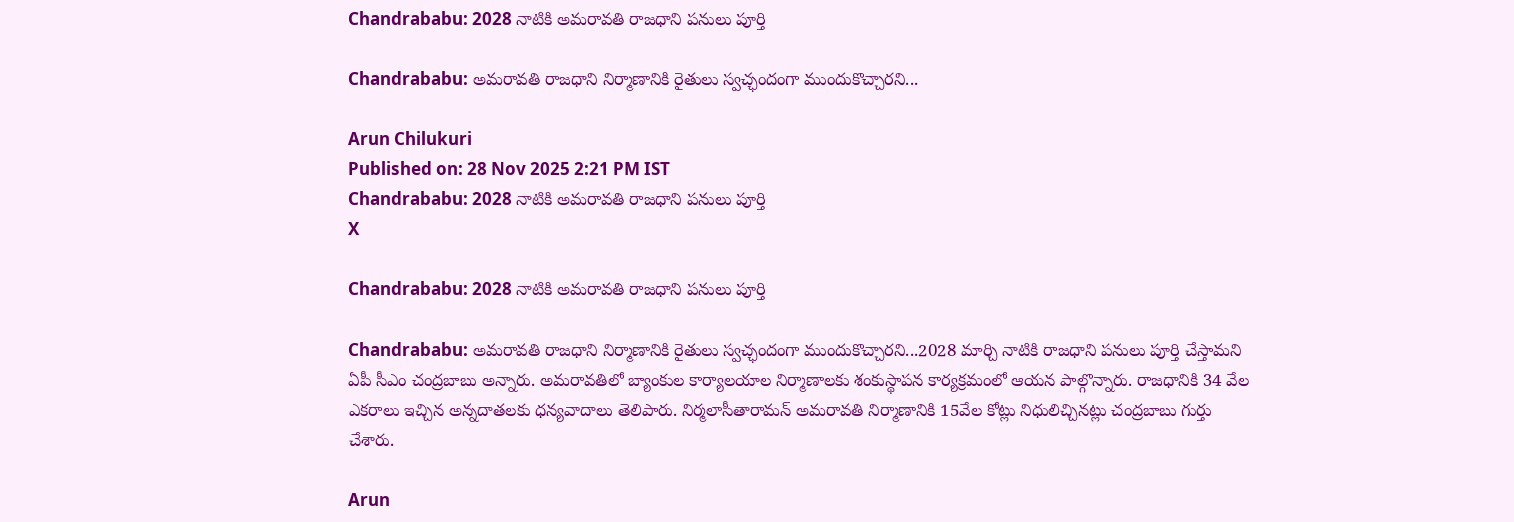Chandrababu: 2028 నాటికి అమరావతి రాజధాని పనులు పూర్తి

Chandrababu: అమరావతి రాజధాని నిర్మాణానికి రైతులు స్వచ్ఛందంగా ముందుకొచ్చారని...

Arun Chilukuri
Published on: 28 Nov 2025 2:21 PM IST
Chandrababu: 2028 నాటికి అమరావతి రాజధాని పనులు పూర్తి
X

Chandrababu: 2028 నాటికి అమరావతి రాజధాని పనులు పూర్తి

Chandrababu: అమరావతి రాజధాని నిర్మాణానికి రైతులు స్వచ్ఛందంగా ముందుకొచ్చారని...2028 మార్చి నాటికి రాజధాని పనులు పూర్తి చేస్తామని ఏపీ సీఎం చంద్రబాబు అన్నారు. అమరావతిలో బ్యాంకుల కార్యాలయాల నిర్మాణాలకు శంకుస్థాపన కార్యక్రమంలో ఆయన పాల్గొన్నారు. రాజధానికి 34 వేల ఎకరాలు ఇచ్చిన అన్నదాతలకు ధన్యవాదాలు తెలిపారు. నిర్మలాసీతారామన్‌ అమరావతి నిర్మాణానికి 15వేల కోట్లు నిధులిచ్చినట్లు చంద్రబాబు గుర్తు చేశారు.

Arun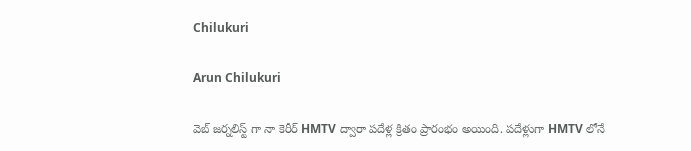Chilukuri

Arun Chilukuri

వెబ్ జర్నలిస్ట్ గా నా కెరీర్ HMTV ద్వారా పదేళ్ల క్రితం ప్రారంభం అయింది. పదేళ్లుగా HMTV లోనే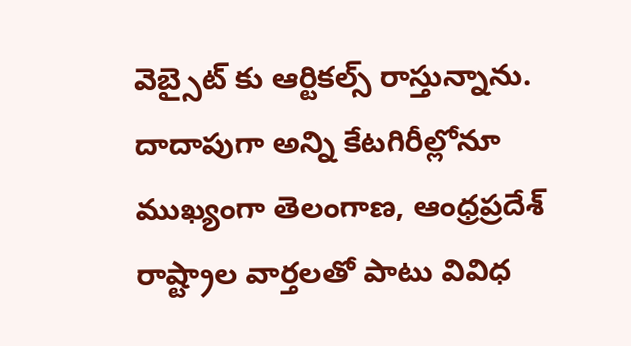వెబ్సైట్ కు ఆర్టికల్స్ రాస్తున్నాను. దాదాపుగా అన్ని కేటగిరీల్లోనూ ముఖ్యంగా తెలంగాణ, ఆంధ్రప్రదేశ్ రాష్ట్రాల వార్తలతో పాటు వివిధ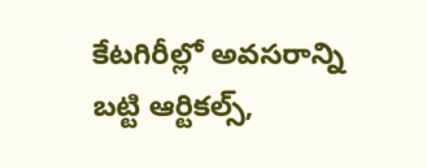కేటగిరీల్లో అవసరాన్ని బట్టి ఆర్టికల్స్,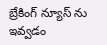బ్రేకింగ్ న్యూస్ ను ఇవ్వడం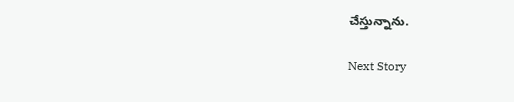చేస్తున్నాను.

Next Story